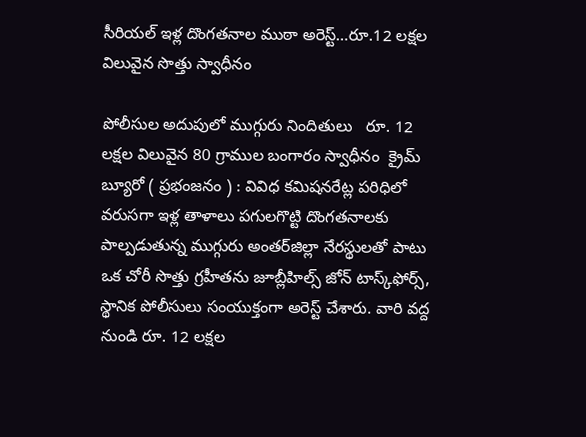సీరియల్ ఇళ్ల దొంగతనాల ముఠా అరెస్ట్…రూ.12 లక్షల విలువైన సొత్తు స్వాధీనం

పోలీసుల అదుపులో ముగ్గురు నిందితులు   రూ. 12 లక్షల విలువైన 80 గ్రాముల బంగారం స్వాధీనం  క్రైమ్ బ్యూరో ( ప్రభంజనం ) : వివిధ కమిషనరేట్ల పరిధిలో వరుసగా ఇళ్ల తాళాలు పగులగొట్టి దొంగతనాలకు పాల్పడుతున్న ముగ్గురు అంతర్‌జిల్లా నేరస్థులతో పాటు ఒక చోరీ సొత్తు గ్రహీతను జూబ్లీహిల్స్ జోన్ టాస్క్‌ఫోర్స్, స్థానిక పోలీసులు సంయుక్తంగా అరెస్ట్ చేశారు. వారి వద్ద నుండి రూ. 12 లక్షల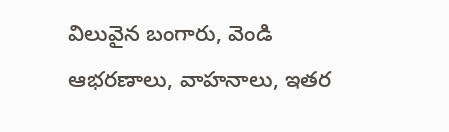విలువైన బంగారు, వెండి ఆభరణాలు, వాహనాలు, ఇతర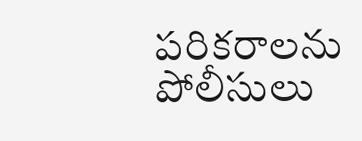పరికరాలను పోలీసులు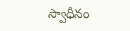స్వాధీనం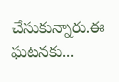చేసుకున్నారు.ఈ ఘటనకు...